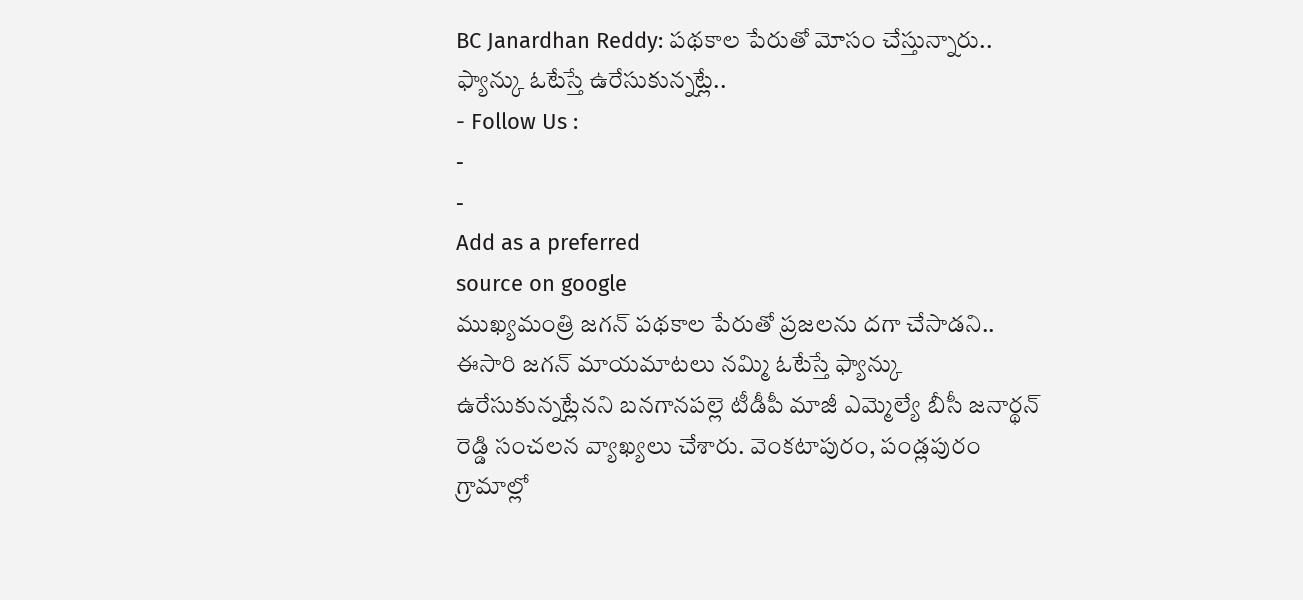BC Janardhan Reddy: పథకాల పేరుతో మోసం చేస్తున్నారు.. ఫ్యాన్కు ఓటేస్తే ఉరేసుకున్నట్లే..
- Follow Us :
-
-
Add as a preferred
source on google
ముఖ్యమంత్రి జగన్ పథకాల పేరుతో ప్రజలను దగా చేసాడని.. ఈసారి జగన్ మాయమాటలు నమ్మి ఓటేస్తే ఫ్యాన్కు ఉరేసుకున్నట్లేనని బనగానపల్లె టీడీపీ మాజీ ఎమ్మెల్యే బీసీ జనార్థన్ రెడ్డి సంచలన వ్యాఖ్యలు చేశారు. వెంకటాపురం, పండ్లపురం గ్రామాల్లో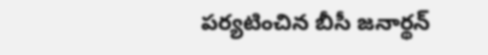పర్యటించిన బీసీ జనార్థన్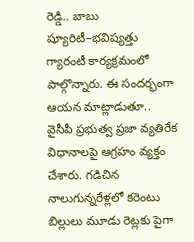రెడ్డి.. బాబు ష్యూరిటీ–భవిష్యత్తు గ్యారంటీ కార్యక్రమంలో పాల్గొన్నారు. ఈ సందర్భంగా ఆయన మాట్లాడుతూ.. వైసీపీ ప్రభుత్వ ప్రజా వ్యతిరేక విధానాలపై ఆగ్రహం వ్యక్తం చేశారు. గడిచిన నాలుగున్నరేళ్లలో కరెంటు బిల్లులు మూడు రెట్లకు పైగా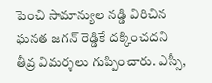పెంచి సామాన్యుల నడ్డి విరిచిన ఘనత జగన్ రెడ్డికే దక్కించదని తీవ్ర విమర్శలు గుప్పించారు. ఎస్సీ,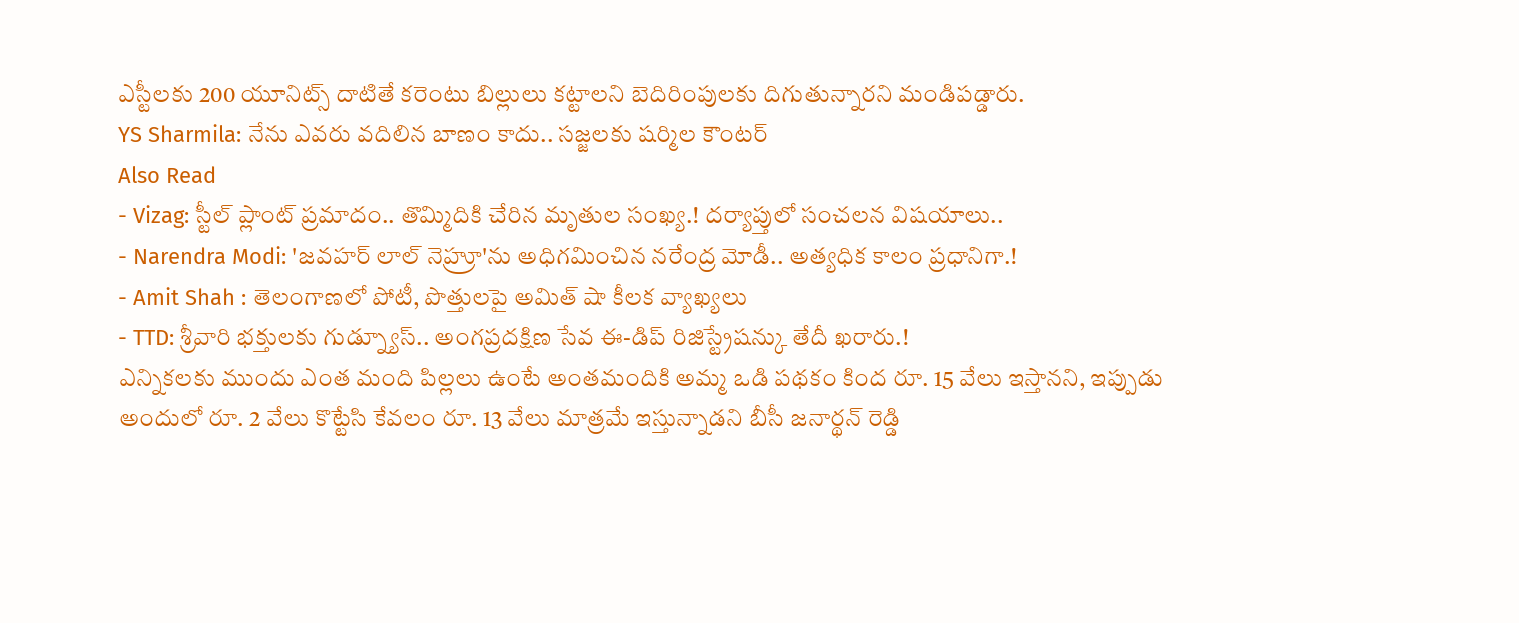ఎస్టీలకు 200 యూనిట్స్ దాటితే కరెంటు బిల్లులు కట్టాలని బెదిరింపులకు దిగుతున్నారని మండిపడ్డారు.
YS Sharmila: నేను ఎవరు వదిలిన బాణం కాదు.. సజ్జలకు షర్మిల కౌంటర్
Also Read
- Vizag: స్టీల్ ప్లాంట్ ప్రమాదం.. తొమ్మిదికి చేరిన మృతుల సంఖ్య.! దర్యాప్తులో సంచలన విషయాలు..
- Narendra Modi: 'జవహర్ లాల్ నెహ్రూ'ను అధిగమించిన నరేంద్ర మోడీ.. అత్యధిక కాలం ప్రధానిగా.!
- Amit Shah : తెలంగాణలో పోటీ, పొత్తులపై అమిత్ షా కీలక వ్యాఖ్యలు
- TTD: శ్రీవారి భక్తులకు గుడ్న్యూస్.. అంగప్రదక్షిణ సేవ ఈ-డిప్ రిజిస్ట్రేషన్కు తేదీ ఖరారు.!
ఎన్నికలకు ముందు ఎంత మంది పిల్లలు ఉంటే అంతమందికి అమ్మ ఒడి పథకం కింద రూ. 15 వేలు ఇస్తానని, ఇప్పుడు అందులో రూ. 2 వేలు కొట్టేసి కేవలం రూ. 13 వేలు మాత్రమే ఇస్తున్నాడని బీసీ జనార్థన్ రెడ్డి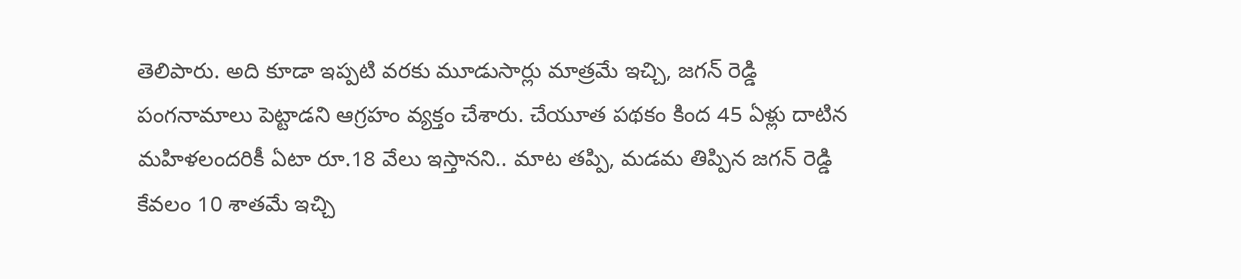తెలిపారు. అది కూడా ఇప్పటి వరకు మూడుసార్లు మాత్రమే ఇచ్చి, జగన్ రెడ్డి పంగనామాలు పెట్టాడని ఆగ్రహం వ్యక్తం చేశారు. చేయూత పథకం కింద 45 ఏళ్లు దాటిన మహిళలందరికీ ఏటా రూ.18 వేలు ఇస్తానని.. మాట తప్పి, మడమ తిప్పిన జగన్ రెడ్డి కేవలం 10 శాతమే ఇచ్చి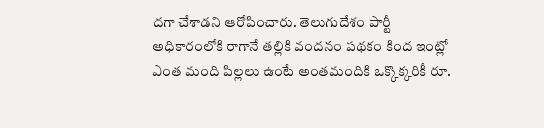దగా చేశాడని ఆరోపించారు. తెలుగుదేశం పార్టీ అధికారంలోకి రాగానే తల్లికి వందనం పథకం కింద ఇంట్లో ఎంత మంది పిల్లలు ఉంటే అంతమందికి ఒక్కొక్కరికీ రూ.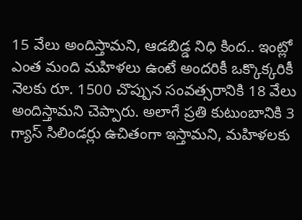15 వేలు అందిస్తామని, ఆడబిడ్డ నిధి కింద.. ఇంట్లో ఎంత మంది మహిళలు ఉంటే అందరికీ ఒక్కొక్కరికీ నెలకు రూ. 1500 చొప్పున సంవత్సరానికి 18 వేలు అందిస్తామని చెప్పారు. అలాగే ప్రతి కుటుంబానికి 3 గ్యాస్ సిలిండర్లు ఉచితంగా ఇస్తామని, మహిళలకు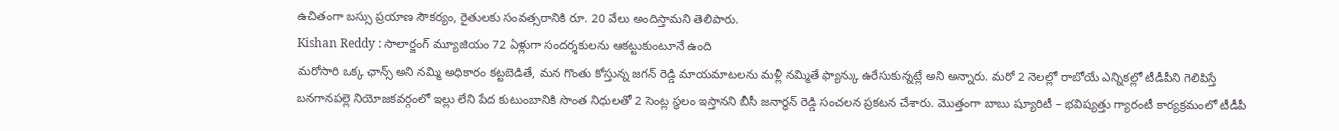ఉచితంగా బస్సు ప్రయాణ సౌకర్యం, రైతులకు సంవత్సరానికి రూ. 20 వేలు అందిస్తామని తెలిపారు.
Kishan Reddy : సాలార్జంగ్ మ్యూజియం 72 ఏళ్లుగా సందర్శకులను ఆకట్టుకుంటూనే ఉంది
మరోసారి ఒక్క ఛాన్స్ అని నమ్మి అధికారం కట్టబెడితే, మన గొంతు కోస్తున్న జగన్ రెడ్డి మాయమాటలను మళ్లీ నమ్మితే ఫ్యాన్కు ఉరేసుకున్నట్లే అని అన్నారు. మరో 2 నెలల్లో రాబోయే ఎన్నికల్లో టీడీపీని గెలిపిస్తే బనగానపల్లె నియోజకవర్గంలో ఇల్లు లేని పేద కుటుంబానికి సొంత నిధులతో 2 సెంట్ల స్థలం ఇస్తానని బీసీ జనార్థన్ రెడ్డి సంచలన ప్రకటన చేశారు. మొత్తంగా బాబు ష్యూరిటీ – భవిష్యత్తు గ్యారంటీ కార్యక్రమంలో టీడీపీ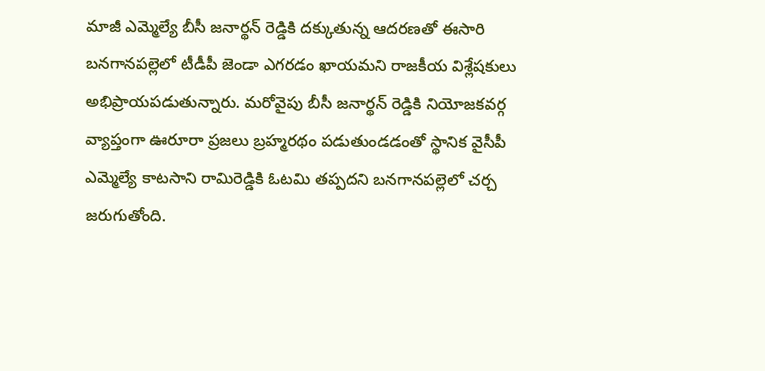మాజీ ఎమ్మెల్యే బీసీ జనార్థన్ రెడ్డికి దక్కుతున్న ఆదరణతో ఈసారి బనగానపల్లెలో టీడీపీ జెండా ఎగరడం ఖాయమని రాజకీయ విశ్లేషకులు అభిప్రాయపడుతున్నారు. మరోవైపు బీసీ జనార్థన్ రెడ్డికి నియోజకవర్గ వ్యాప్తంగా ఊరూరా ప్రజలు బ్రహ్మరథం పడుతుండడంతో స్థానిక వైసీపీ ఎమ్మెల్యే కాటసాని రామిరెడ్డికి ఓటమి తప్పదని బనగానపల్లెలో చర్చ జరుగుతోంది.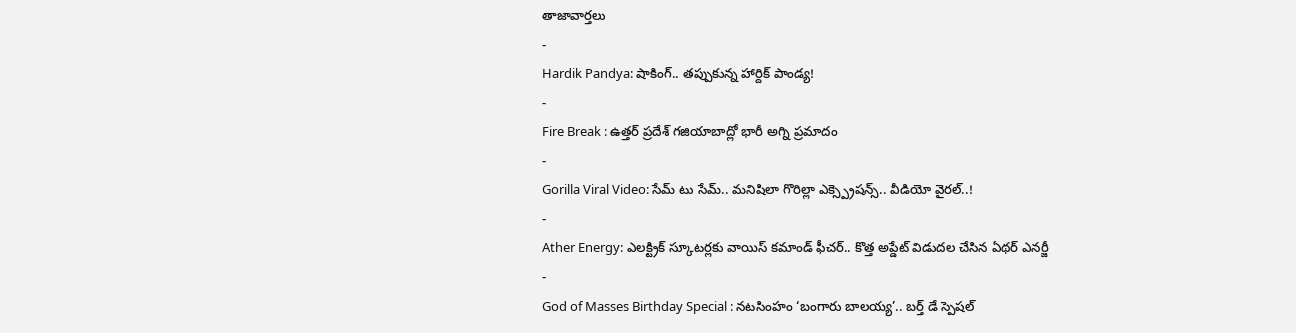తాజావార్తలు
-
Hardik Pandya: షాకింగ్.. తప్పుకున్న హార్దిక్ పాండ్య!
-
Fire Break : ఉత్తర్ ప్రదేశ్ గజియాబాద్లో భారీ అగ్ని ప్రమాదం
-
Gorilla Viral Video: సేమ్ టు సేమ్.. మనిషిలా గొరిల్లా ఎక్స్ప్రెషన్స్.. వీడియో వైరల్..!
-
Ather Energy: ఎలక్ట్రిక్ స్కూటర్లకు వాయిస్ కమాండ్ ఫీచర్.. కొత్త అప్డేట్ విడుదల చేసిన ఏథర్ ఎనర్జీ
-
God of Masses Birthday Special : నటసింహం ‘బంగారు బాలయ్య’.. బర్త్ డే స్పెషల్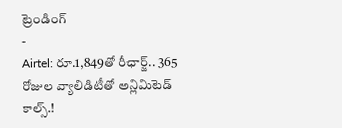ట్రెండింగ్
-
Airtel: రూ.1,849తో రీఛార్జ్.. 365 రోజుల వ్యాలిడిటీతో అన్లిమిటెడ్ కాల్స్.!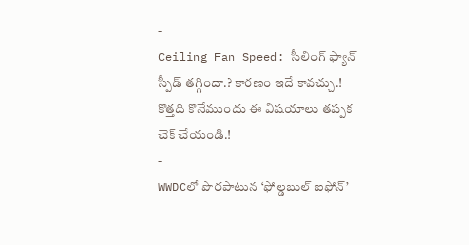-
Ceiling Fan Speed: సీలింగ్ ఫ్యాన్ స్పీడ్ తగ్గిందా.? కారణం ఇదే కావచ్చు.! కొత్తది కొనేముందు ఈ విషయాలు తప్పక చెక్ చేయండి.!
-
WWDCలో పొరపాటున ‘ఫోల్డబుల్ ఐఫోన్’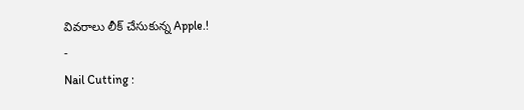వివరాలు లీక్ చేసుకున్న Apple.!
-
Nail Cutting :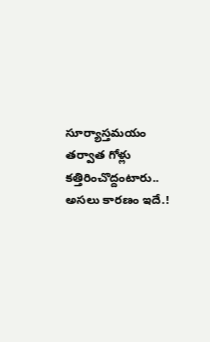సూర్యాస్తమయం తర్వాత గోళ్లు కత్తిరించొద్దంటారు.. అసలు కారణం ఇదే.!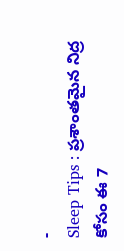-
Sleep Tips : ప్రశాంతమైన నిద్ర కోసం ఈ 7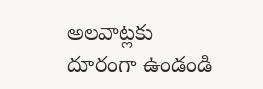అలవాట్లకు దూరంగా ఉండండి